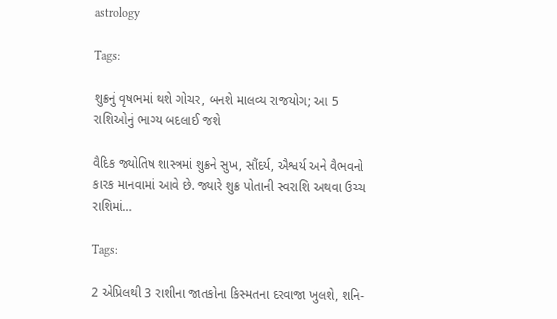astrology

Tags:

શુક્રનું વૃષભમાં થશે ગોચર, બનશે માલવ્ય રાજયોગ; આ 5 રાશિઓનું ભાગ્ય બદલાઈ જશે

વૈદિક જ્યોતિષ શાસ્ત્રમાં શુક્રને સુખ, સૌંદર્ય, ઐશ્વર્ય અને વૈભવનો કારક માનવામાં આવે છે. જ્યારે શુક્ર પોતાની સ્વરાશિ અથવા ઉચ્ચ રાશિમાં…

Tags:

2 એપ્રિલથી 3 રાશીના જાતકોના કિસ્મતના દરવાજા ખુલશે, શનિ-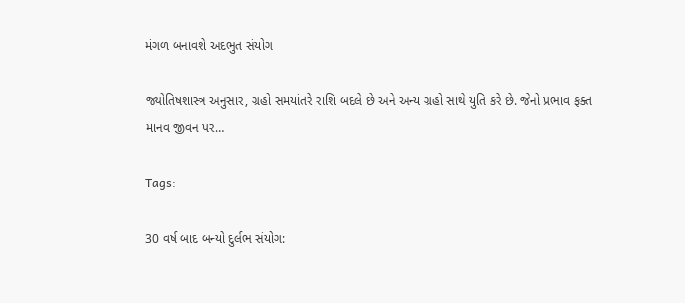મંગળ બનાવશે અદભુત સંયોગ

જ્યોતિષશાસ્ત્ર અનુસાર, ગ્રહો સમયાંતરે રાશિ બદલે છે અને અન્ય ગ્રહો સાથે યુતિ કરે છે. જેનો પ્રભાવ ફક્ત માનવ જીવન પર…

Tags:

30 વર્ષ બાદ બન્યો દુર્લભ સંયોગ: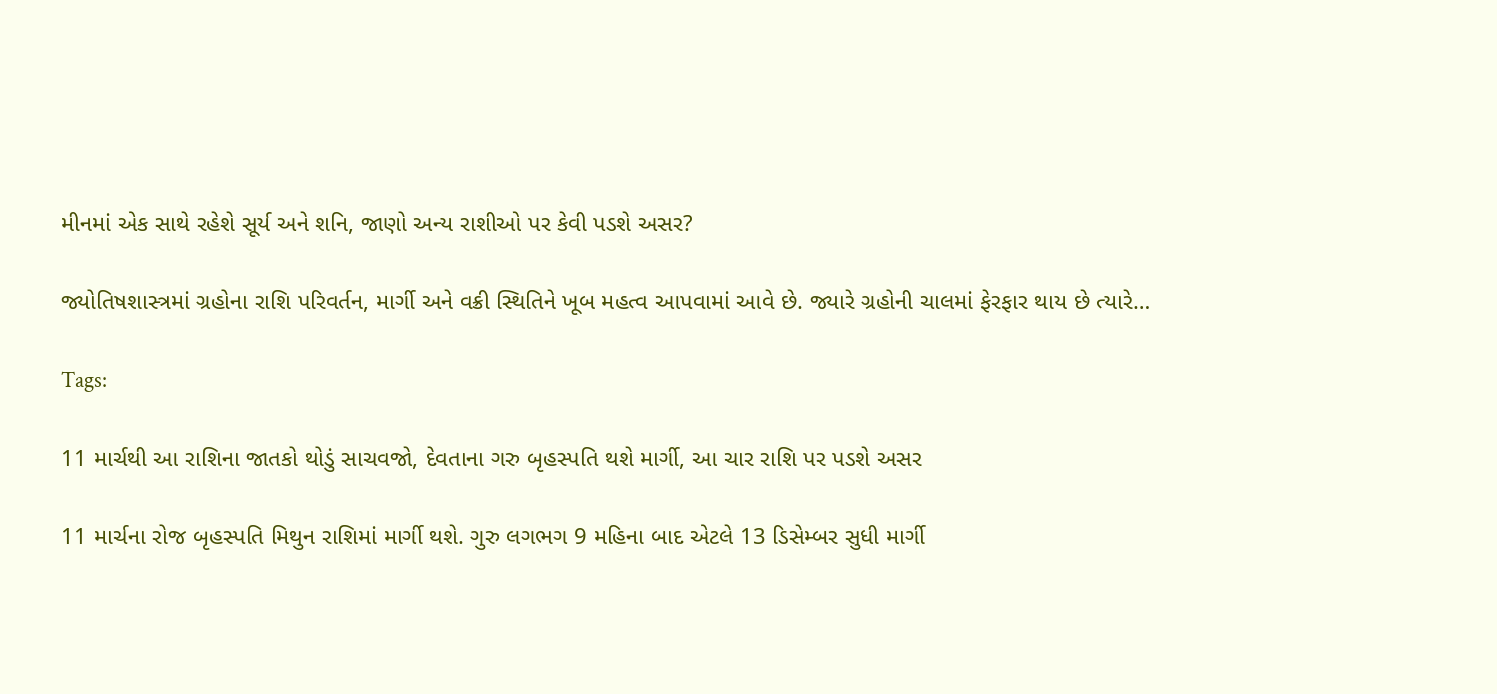મીનમાં એક સાથે રહેશે સૂર્ય અને શનિ, જાણો અન્ય રાશીઓ પર કેવી પડશે અસર?

જ્યોતિષશાસ્ત્રમાં ગ્રહોના રાશિ પરિવર્તન, માર્ગી અને વક્રી સ્થિતિને ખૂબ મહત્વ આપવામાં આવે છે. જ્યારે ગ્રહોની ચાલમાં ફેરફાર થાય છે ત્યારે…

Tags:

11 માર્ચથી આ રાશિના જાતકો થોડું સાચવજો, દેવતાના ગરુ બૃહસ્પતિ થશે માર્ગી, આ ચાર રાશિ પર પડશે અસર

11 માર્ચના રોજ બૃહસ્પતિ મિથુન રાશિમાં માર્ગી થશે. ગુરુ લગભગ 9 મહિના બાદ એટલે 13 ડિસેમ્બર સુધી માર્ગી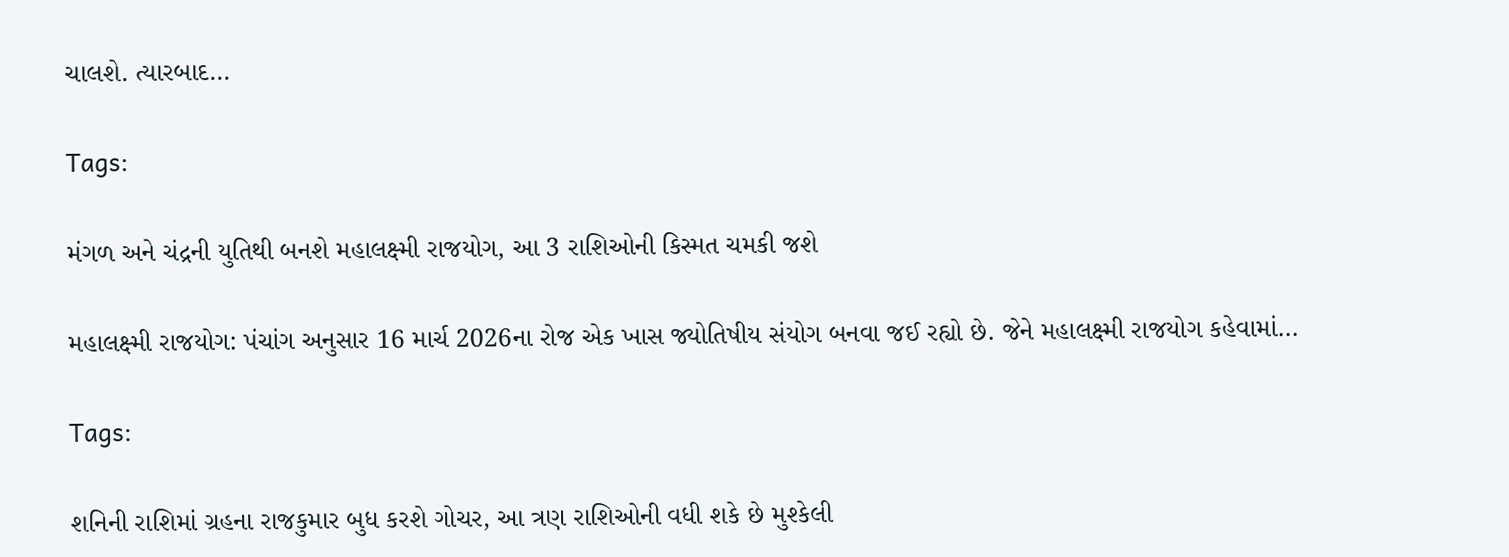ચાલશે. ત્યારબાદ…

Tags:

મંગળ અને ચંદ્રની યુતિથી બનશે મહાલક્ષ્મી રાજયોગ, આ 3 રાશિઓની કિસ્મત ચમકી જશે

મહાલક્ષ્મી રાજયોગ: પંચાંગ અનુસાર 16 માર્ચ 2026ના રોજ એક ખાસ જ્યોતિષીય સંયોગ બનવા જઈ રહ્યો છે. જેને મહાલક્ષ્મી રાજયોગ કહેવામાં…

Tags:

શનિની રાશિમાં ગ્રહના રાજકુમાર બુધ કરશે ગોચર, આ ત્રણ રાશિઓની વધી શકે છે મુશ્કેલી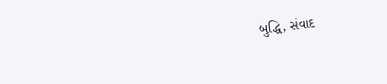બુદ્ધિ, સંવાદ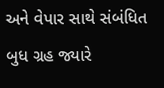અને વેપાર સાથે સંબંધિત બુધ ગ્રહ જ્યારે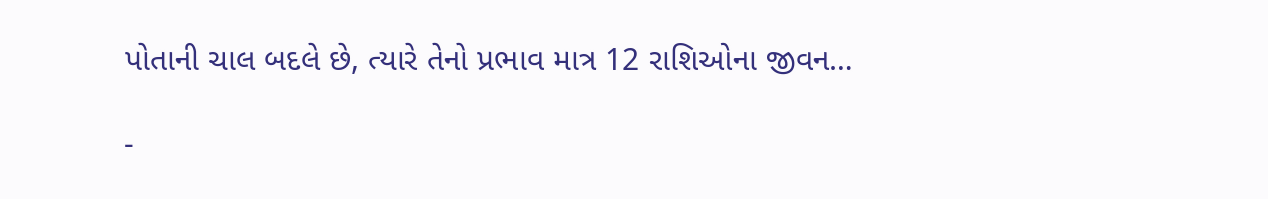પોતાની ચાલ બદલે છે, ત્યારે તેનો પ્રભાવ માત્ર 12 રાશિઓના જીવન…

-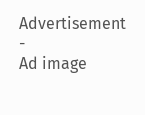Advertisement -
Ad image